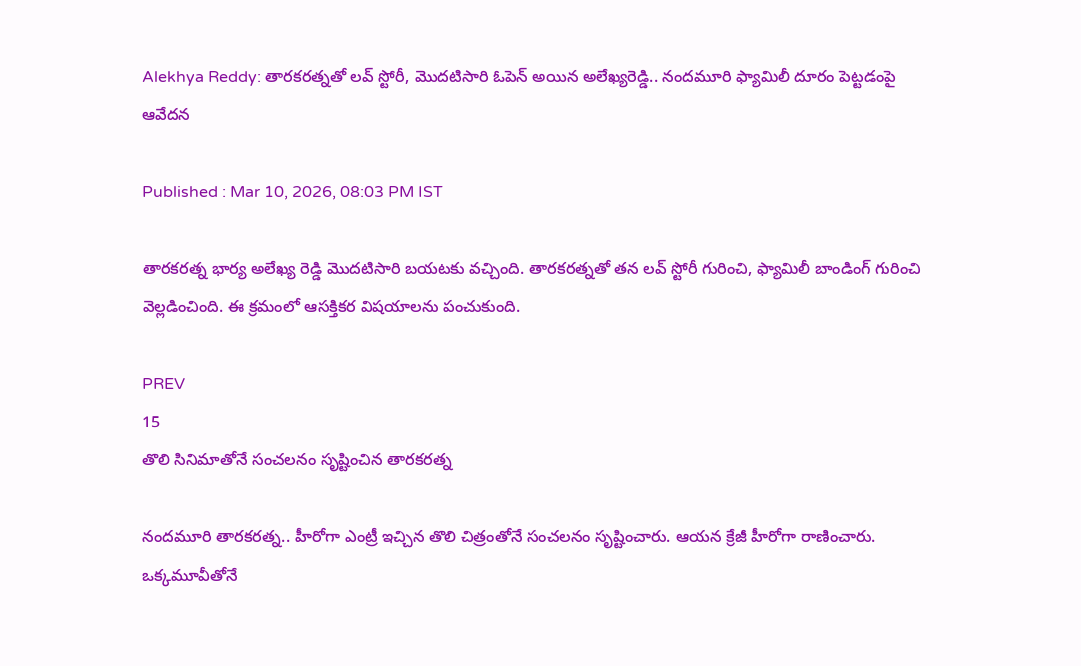Alekhya Reddy: తారకరత్నతో లవ్‌ స్టోరీ, మొదటిసారి ఓపెన్‌ అయిన అలేఖ్యరెడ్డి.. నందమూరి ఫ్యామిలీ దూరం పెట్టడంపై ఆవేదన

Published : Mar 10, 2026, 08:03 PM IST

తారకరత్న భార్య అలేఖ్య రెడ్డి మొదటిసారి బయటకు వచ్చింది. తారకరత్నతో తన లవ్‌ స్టోరీ గురించి, ఫ్యామిలీ బాండింగ్‌ గురించి వెల్లడించింది. ఈ క్రమంలో ఆసక్తికర విషయాలను పంచుకుంది.

PREV
15
తొలి సినిమాతోనే సంచలనం సృష్టించిన తారకరత్న

నందమూరి తారకరత్న.. హీరోగా ఎంట్రీ ఇచ్చిన తొలి చిత్రంతోనే సంచలనం సృష్టించారు. ఆయన క్రేజీ హీరోగా రాణించారు. ఒక్కమూవీతోనే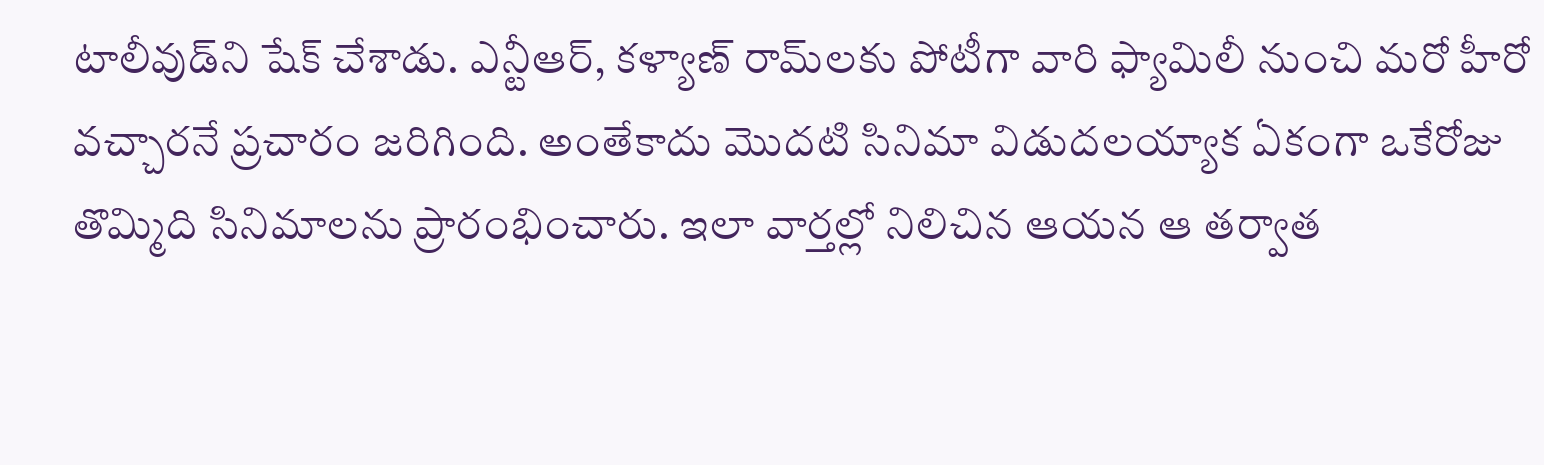టాలీవుడ్‌ని షేక్‌ చేశాడు. ఎన్టీఆర్‌, కళ్యాణ్‌ రామ్‌లకు పోటీగా వారి ఫ్యామిలీ నుంచి మరో హీరో వచ్చారనే ప్రచారం జరిగింది. అంతేకాదు మొదటి సినిమా విడుదలయ్యాక ఏకంగా ఒకేరోజు తొమ్మిది సినిమాలను ప్రారంభించారు. ఇలా వార్తల్లో నిలిచిన ఆయన ఆ తర్వాత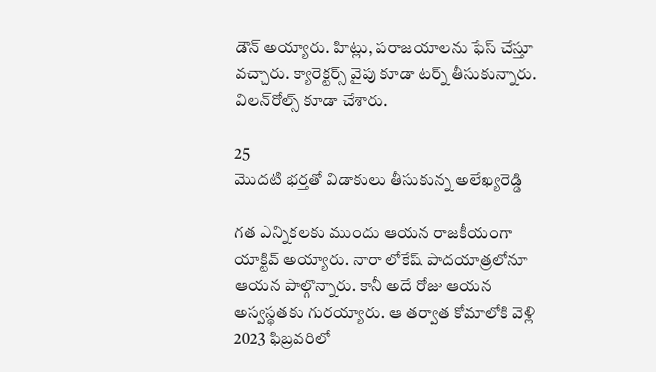డౌన్‌ అయ్యారు. హిట్లు, పరాజయాలను ఫేస్‌ చేస్తూ వచ్చారు. క్యారెక్టర్స్ వైపు కూడా టర్న్ తీసుకున్నారు. విలన్‌రోల్స్ కూడా చేశారు.

25
మొదటి భర్తతో విడాకులు తీసుకున్న అలేఖ్యరెడ్డి

గత ఎన్నికలకు ముందు ఆయన రాజకీయంగా యాక్టివ్‌ అయ్యారు. నారా లోకేష్‌ పాదయాత్రలోనూ ఆయన పాల్గొన్నారు. కానీ అదే రోజు ఆయన అస్వస్థతకు గురయ్యారు. ఆ తర్వాత కోమాలోకి వెళ్లి 2023 ఫిబ్రవరిలో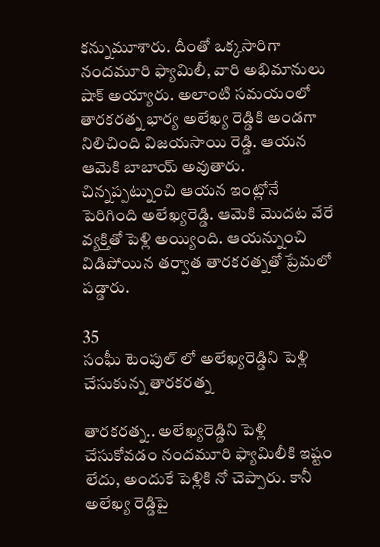కన్నుమూశారు. దీంతో ఒక్కసారిగా నందమూరి ఫ్యామిలీ, వారి అభిమానులు షాక్‌ అయ్యారు. అలాంటి సమయంలో తారకరత్న భార్య అలేఖ్య రెడ్డికి అండగా నిలిచింది విజయసాయి రెడ్డి. ఆయన ఆమెకి బాబాయ్‌ అవుతారు. చిన్నప్పట్నుంచి ఆయన ఇంట్లోనే పెరిగింది అలేఖ్యరెడ్డి. ఆమెకి మొదట వేరే వ్యక్తితో పెళ్లి అయ్యింది. ఆయన్నుంచి విడిపోయిన తర్వాత తారకరత్నతో ప్రేమలో పడ్డారు.

35
సంఘీ టెంపుల్ లో అలేఖ్యరెడ్డిని పెళ్లి చేసుకున్న తారకరత్న

తారకరత్న.. అలేఖ్యరెడ్డిని పెళ్లి చేసుకోవడం నందమూరి ఫ్యామిలీకి ఇష్టం లేదు, అందుకే పెళ్లికి నో చెప్పారు. కానీ అలేఖ్య రెడ్డిపై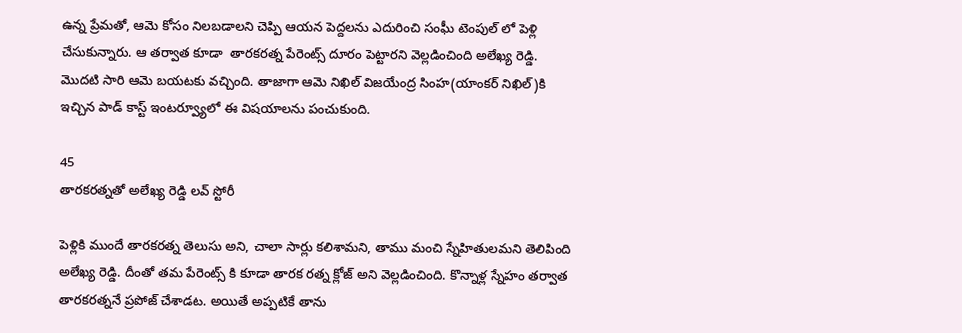ఉన్న ప్రేమతో, ఆమె కోసం నిలబడాలని చెప్పి ఆయన పెద్దలను ఎదురించి సంఘీ టెంపుల్‌ లో పెళ్లి చేసుకున్నారు. ఆ తర్వాత కూడా  తారకరత్న పేరెంట్స్ దూరం పెట్టారని వెల్లడించింది అలేఖ్య రెడ్డి. మొదటి సారి ఆమె బయటకు వచ్చింది. తాజాగా ఆమె నిఖిల్‌ విజయేంద్ర సింహ(యాంకర్‌ నిఖిల్‌)కి ఇచ్చిన పాడ్‌ కాస్ట్ ఇంటర్వ్యూలో ఈ విషయాలను పంచుకుంది.

45
తారకరత్నతో అలేఖ్య రెడ్డి లవ్‌ స్టోరీ

పెళ్లికి ముందే తారకరత్న తెలుసు అని, చాలా సార్లు కలిశామని, తాము మంచి స్నేహితులమని తెలిపింది అలేఖ్య రెడ్డి. దీంతో తమ పేరెంట్స్ కి కూడా తారక రత్న క్లోజ్‌ అని వెల్లడించింది. కొన్నాళ్ల స్నేహం తర్వాత తారకరత్ననే ప్రపోజ్‌ చేశాడట. అయితే అప్పటికే తాను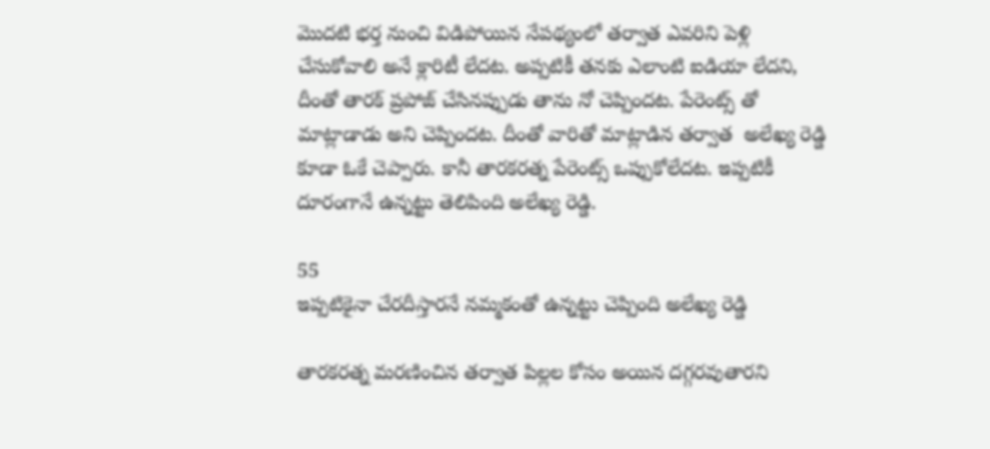మొదటి భర్త నుంచి విడిపోయిన నేపథ్యంలో తర్వాత ఎవరిని పెళ్లి చేసుకోవాలి అనే క్లారిటీ లేదట. అప్పటికీ తనకు ఎలాంటి ఐడియా లేదని, దీంతో తారక్‌ ప్రపోజ్‌ చేసినప్పుడు తాను నో చెప్పిందట. పేరెంట్స్ తో మాట్లాడాడు అని చెప్పిందట. దీంతో వారితో మాట్లాడిన తర్వాత  అలేఖ్య రెడ్డి కూడా ఓకే చెప్పారు. కానీ తారకరత్న పేరెంట్స్ ఒప్పుకోలేదట. ఇప్పటికీ దూరంగానే ఉన్నట్టు తెలిపింది అలేఖ్య రెడ్డి.

55
ఇప్పటికైనా చేరదీస్తారనే నమ్మకంతో ఉన్నట్టు చెప్పింది అలేఖ్య రెడ్డి

తారకరత్న మరణించిన తర్వాత పిల్లల కోసం అయిన దగ్గరవుతారని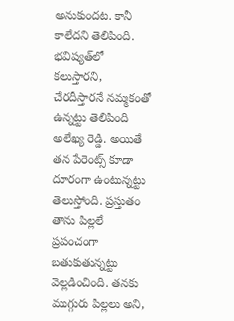అనుకుందట. కానీ కాలేదని తెలిపింది. భవిష్యత్‌లో కలుస్తారని, చేరదీస్తారనే నమ్మకంతో ఉన్నట్టు తెలిపింది అలేఖ్య రెడ్డి. అయితే తన పేరెంట్స్ కూడా దూరంగా ఉంటున్నట్టు తెలుస్తోంది. ప్రస్తుతం తాను పిల్లలే ప్రపంచంగా బతుకుతున్నట్టు వెల్లడించింది. తనకు ముగ్గురు పిల్లలు అని,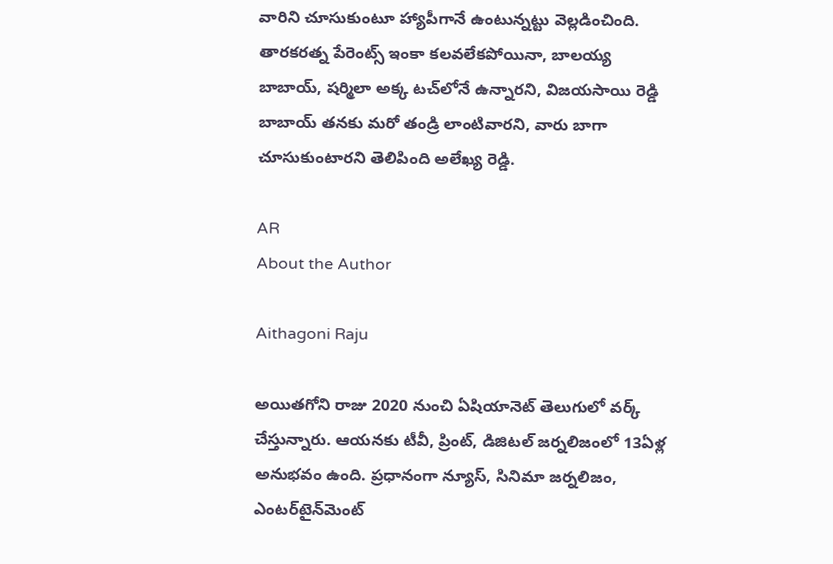వారిని చూసుకుంటూ హ్యాపీగానే ఉంటున్నట్టు వెల్లడించింది. తారకరత్న పేరెంట్స్ ఇంకా కలవలేకపోయినా, బాలయ్య బాబాయ్‌, షర్మిలా అక్క టచ్‌లోనే ఉన్నారని, విజయసాయి రెడ్డి బాబాయ్‌ తనకు మరో తండ్రి లాంటివారని, వారు బాగా చూసుకుంటారని తెలిపింది అలేఖ్య రెడ్డి.

AR
About the Author

Aithagoni Raju

అయితగోని రాజు 2020 నుంచి ఏషియానెట్‌ తెలుగులో వర్క్ చేస్తున్నారు. ఆయనకు టీవీ, ప్రింట్‌, డిజిటల్‌ జర్నలిజంలో 13ఏళ్ల అనుభవం ఉంది. ప్రధానంగా న్యూస్‌, సినిమా జర్నలిజం, ఎంటర్‌టైన్‌మెంట్‌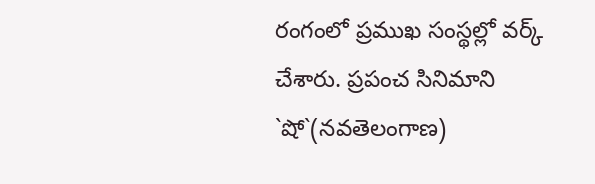రంగంలో ప్రముఖ సంస్థల్లో వర్క్ చేశారు. ప్రపంచ సినిమాని `షో`(నవతెలంగాణ)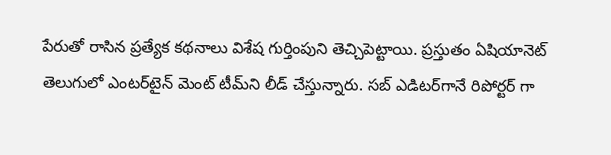పేరుతో రాసిన ప్రత్యేక కథనాలు విశేష గుర్తింపుని తెచ్చిపెట్టాయి. ప్రస్తుతం ఏషియానెట్‌ తెలుగులో ఎంటర్‌టైన్‌ మెంట్ టీమ్‌ని లీడ్‌ చేస్తున్నారు. సబ్‌ ఎడిటర్‌గానే రిపోర్టర్ గా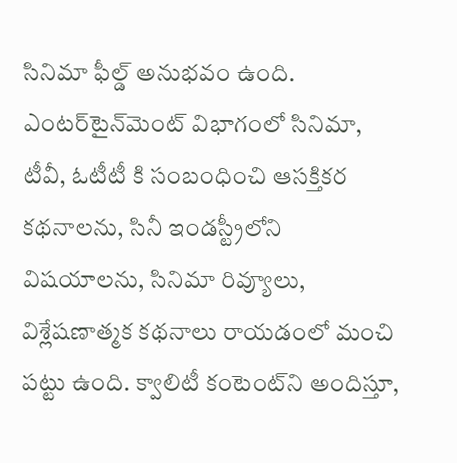సినిమా ఫీల్డ్ అనుభవం ఉంది. ఎంటర్‌టైన్‌మెంట్‌ విభాగంలో సినిమా, టీవీ, ఓటీటీ కి సంబంధించి ఆసక్తికర కథనాలను, సినీ ఇండస్ట్రీలోని విషయాలను, సినిమా రివ్యూలు, విశ్లేషణాత్మక కథనాలు రాయడంలో మంచి పట్టు ఉంది. క్వాలిటీ కంటెంట్‌ని అందిస్తూ,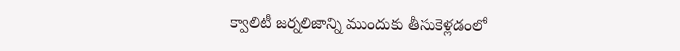క్వాలిటీ జర్నలిజాన్ని ముందుకు తీసుకెళ్లడంలో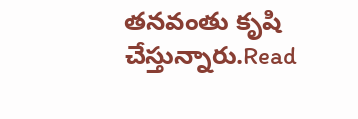తనవంతు కృషి చేస్తున్నారు.Read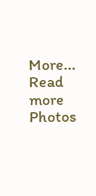More...
Read more Photos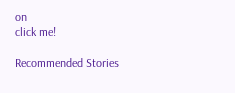on
click me!

Recommended Stories